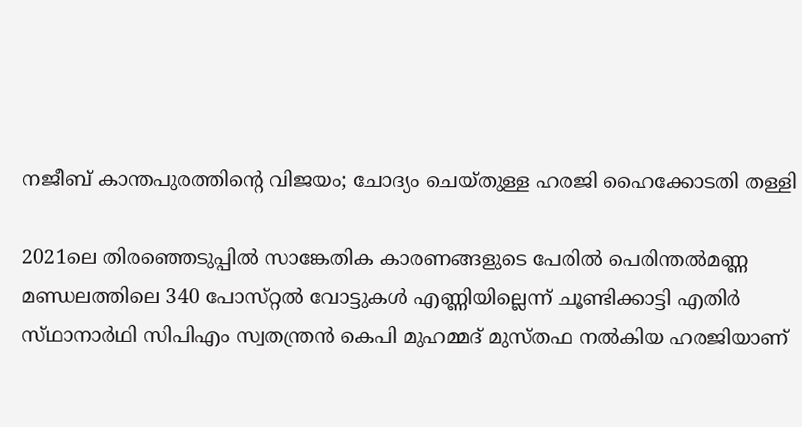നജീബ് കാന്തപുരത്തിന്റെ വിജയം; ചോദ്യം ചെയ്‌തുള്ള ഹരജി ഹൈക്കോടതി തള്ളി

2021ലെ തിരഞ്ഞെടുപ്പിൽ സാങ്കേതിക കാരണങ്ങളുടെ പേരിൽ പെരിന്തൽമണ്ണ മണ്ഡലത്തിലെ 340 പോസ്‌റ്റൽ വോട്ടുകൾ എണ്ണിയില്ലെന്ന് ചൂണ്ടിക്കാട്ടി എതിർ സ്‌ഥാനാർഥി സിപിഎം സ്വതന്ത്രൻ കെപി മുഹമ്മദ് മുസ്‌തഫ നൽകിയ ഹരജിയാണ്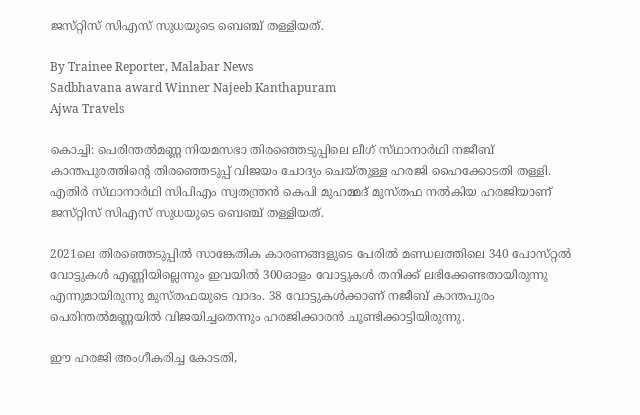ജസ്‌റ്റിസ്‌ സിഎസ് സുധയുടെ ബെഞ്ച് തള്ളിയത്.

By Trainee Reporter, Malabar News
Sadbhavana award Winner Najeeb Kanthapuram
Ajwa Travels

കൊച്ചി: പെരിന്തൽമണ്ണ നിയമസഭാ തിരഞ്ഞെടുപ്പിലെ ലീഗ് സ്‌ഥാനാർഥി നജീബ് കാന്തപുരത്തിന്റെ തിരഞ്ഞെടുപ്പ് വിജയം ചോദ്യം ചെയ്‌തുള്ള ഹരജി ഹൈക്കോടതി തള്ളി. എതിർ സ്‌ഥാനാർഥി സിപിഎം സ്വതന്ത്രൻ കെപി മുഹമ്മദ് മുസ്‌തഫ നൽകിയ ഹരജിയാണ് ജസ്‌റ്റിസ്‌ സിഎസ് സുധയുടെ ബെഞ്ച് തള്ളിയത്.

2021ലെ തിരഞ്ഞെടുപ്പിൽ സാങ്കേതിക കാരണങ്ങളുടെ പേരിൽ മണ്ഡലത്തിലെ 340 പോസ്‌റ്റൽ വോട്ടുകൾ എണ്ണിയില്ലെന്നും ഇവയിൽ 300ഓളം വോട്ടുകൾ തനിക്ക് ലഭിക്കേണ്ടതായിരുന്നു എന്നുമായിരുന്നു മുസ്‌തഫയുടെ വാദം. 38 വോട്ടുകൾക്കാണ് നജീബ് കാന്തപുരം പെരിന്തൽമണ്ണയിൽ വിജയിച്ചതെന്നും ഹരജിക്കാരൻ ചൂണ്ടിക്കാട്ടിയിരുന്നു.

ഈ ഹരജി അംഗീകരിച്ച കോടതി,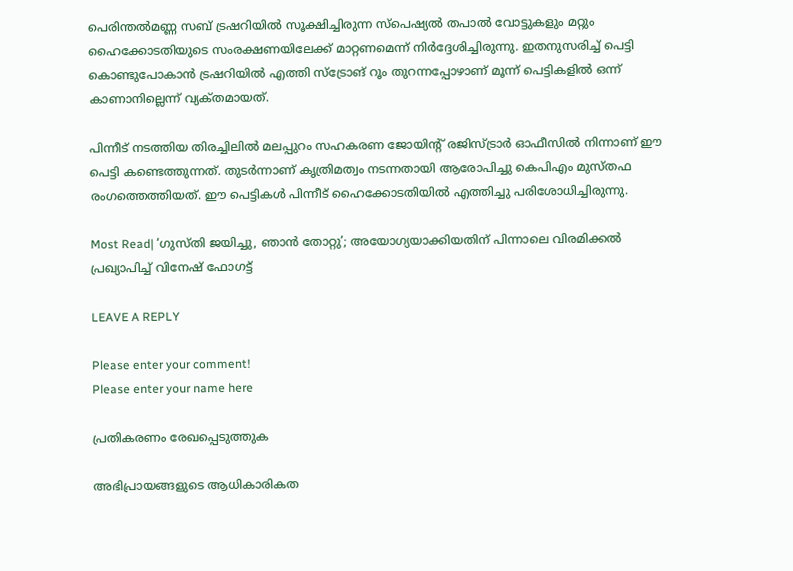പെരിന്തൽമണ്ണ സബ് ട്രഷറിയിൽ സൂക്ഷിച്ചിരുന്ന സ്‌പെഷ്യൽ തപാൽ വോട്ടുകളും മറ്റും ഹൈക്കോടതിയുടെ സംരക്ഷണയിലേക്ക് മാറ്റണമെന്ന് നിർദ്ദേശിച്ചിരുന്നു. ഇതനുസരിച്ച് പെട്ടി കൊണ്ടുപോകാൻ ട്രഷറിയിൽ എത്തി സ്ട്രോങ് റൂം തുറന്നപ്പോഴാണ് മൂന്ന് പെട്ടികളിൽ ഒന്ന് കാണാനില്ലെന്ന് വ്യക്‌തമായത്‌.

പിന്നീട് നടത്തിയ തിരച്ചിലിൽ മലപ്പുറം സഹകരണ ജോയിന്റ് രജിസ്ട്രാർ ഓഫീസിൽ നിന്നാണ് ഈ പെട്ടി കണ്ടെത്തുന്നത്. തുടർന്നാണ് കൃത്രിമത്വം നടന്നതായി ആരോപിച്ചു കെപിഎം മുസ്‌തഫ രംഗത്തെത്തിയത്. ഈ പെട്ടികൾ പിന്നീട് ഹൈക്കോടതിയിൽ എത്തിച്ചു പരിശോധിച്ചിരുന്നു.

Most Read| ‘ഗുസ്‌തി ജയിച്ചു, ഞാൻ തോറ്റു’; അയോഗ്യയാക്കിയതിന് പിന്നാലെ വിരമിക്കൽ പ്രഖ്യാപിച്ച് വിനേഷ് ഫോഗട്ട്

LEAVE A REPLY

Please enter your comment!
Please enter your name here

പ്രതികരണം രേഖപ്പെടുത്തുക

അഭിപ്രായങ്ങളുടെ ആധികാരികത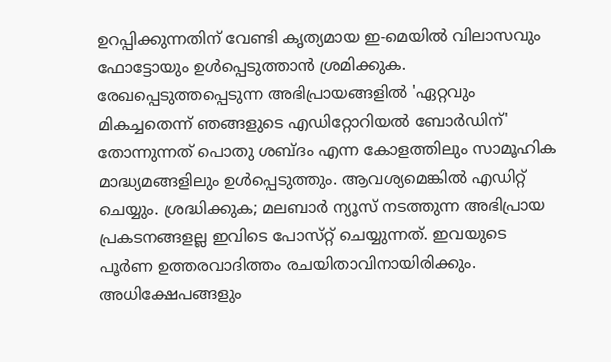ഉറപ്പിക്കുന്നതിന് വേണ്ടി കൃത്യമായ ഇ-മെയിൽ വിലാസവും ഫോട്ടോയും ഉൾപ്പെടുത്താൻ ശ്രമിക്കുക. രേഖപ്പെടുത്തപ്പെടുന്ന അഭിപ്രായങ്ങളിൽ 'ഏറ്റവും മികച്ചതെന്ന് ഞങ്ങളുടെ എഡിറ്റോറിയൽ ബോർഡിന്' തോന്നുന്നത് പൊതു ശബ്‌ദം എന്ന കോളത്തിലും സാമൂഹിക മാദ്ധ്യമങ്ങളിലും ഉൾപ്പെടുത്തും. ആവശ്യമെങ്കിൽ എഡിറ്റ് ചെയ്യും. ശ്രദ്ധിക്കുക; മലബാർ ന്യൂസ് നടത്തുന്ന അഭിപ്രായ പ്രകടനങ്ങളല്ല ഇവിടെ പോസ്‌റ്റ് ചെയ്യുന്നത്. ഇവയുടെ പൂർണ ഉത്തരവാദിത്തം രചയിതാവിനായിരിക്കും. അധിക്ഷേപങ്ങളും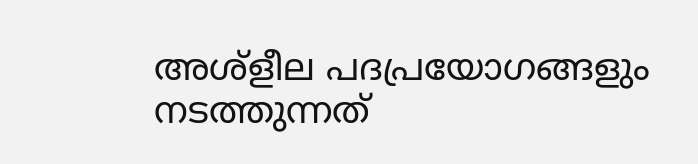അശ്‌ളീല പദപ്രയോഗങ്ങളും നടത്തുന്നത്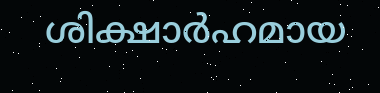ശിക്ഷാർഹമായ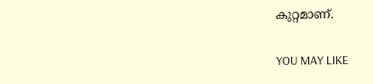കുറ്റമാണ്.

YOU MAY LIKE